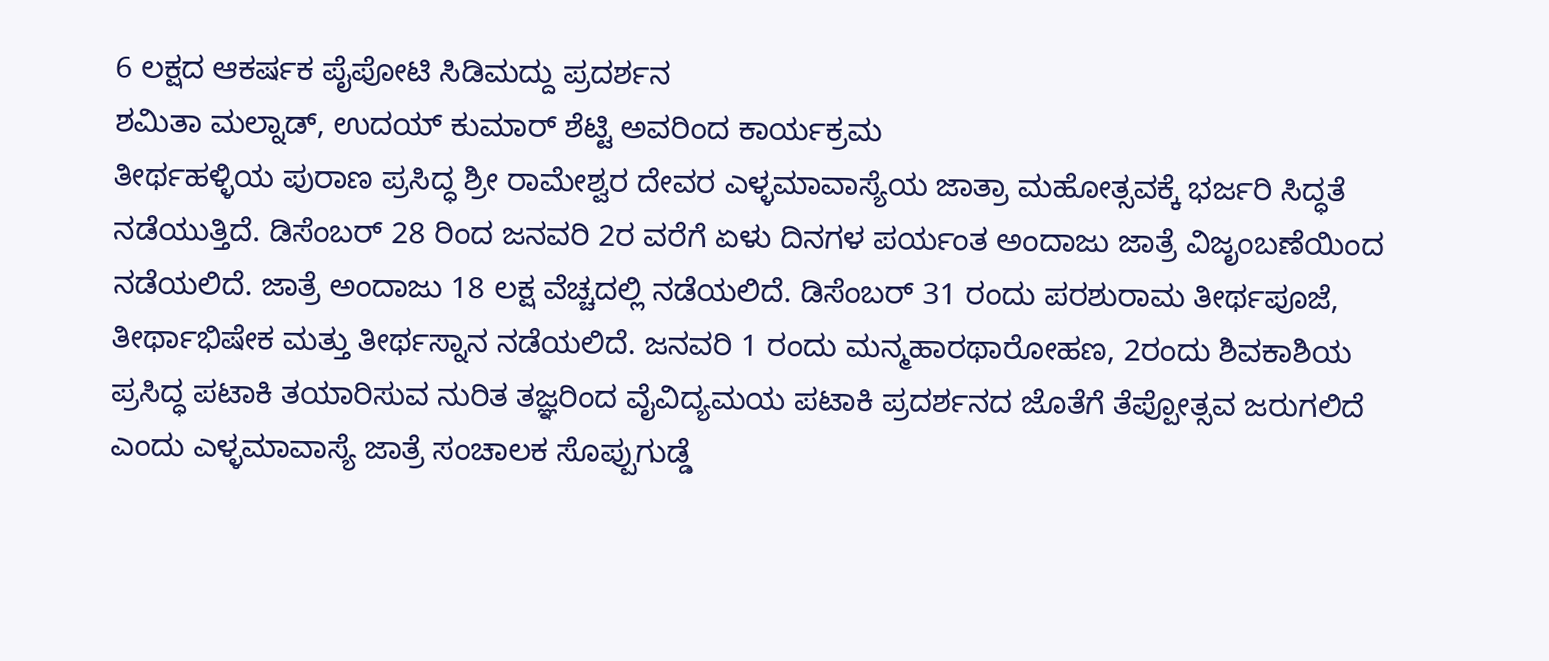6 ಲಕ್ಷದ ಆಕರ್ಷಕ ಪೈಪೋಟಿ ಸಿಡಿಮದ್ದು ಪ್ರದರ್ಶನ
ಶಮಿತಾ ಮಲ್ನಾಡ್, ಉದಯ್ ಕುಮಾರ್ ಶೆಟ್ಟಿ ಅವರಿಂದ ಕಾರ್ಯಕ್ರಮ
ತೀರ್ಥಹಳ್ಳಿಯ ಪುರಾಣ ಪ್ರಸಿದ್ಧ ಶ್ರೀ ರಾಮೇಶ್ವರ ದೇವರ ಎಳ್ಳಮಾವಾಸ್ಯೆಯ ಜಾತ್ರಾ ಮಹೋತ್ಸವಕ್ಕೆ ಭರ್ಜರಿ ಸಿದ್ಧತೆ ನಡೆಯುತ್ತಿದೆ. ಡಿಸೆಂಬರ್ 28 ರಿಂದ ಜನವರಿ 2ರ ವರೆಗೆ ಏಳು ದಿನಗಳ ಪರ್ಯಂತ ಅಂದಾಜು ಜಾತ್ರೆ ವಿಜೃಂಬಣೆಯಿಂದ ನಡೆಯಲಿದೆ. ಜಾತ್ರೆ ಅಂದಾಜು 18 ಲಕ್ಷ ವೆಚ್ಚದಲ್ಲಿ ನಡೆಯಲಿದೆ. ಡಿಸೆಂಬರ್ 31 ರಂದು ಪರಶುರಾಮ ತೀರ್ಥಪೂಜೆ, ತೀರ್ಥಾಭಿಷೇಕ ಮತ್ತು ತೀರ್ಥಸ್ನಾನ ನಡೆಯಲಿದೆ. ಜನವರಿ 1 ರಂದು ಮನ್ಮಹಾರಥಾರೋಹಣ, 2ರಂದು ಶಿವಕಾಶಿಯ ಪ್ರಸಿದ್ಧ ಪಟಾಕಿ ತಯಾರಿಸುವ ನುರಿತ ತಜ್ಞರಿಂದ ವೈವಿದ್ಯಮಯ ಪಟಾಕಿ ಪ್ರದರ್ಶನದ ಜೊತೆಗೆ ತೆಪ್ಪೋತ್ಸವ ಜರುಗಲಿದೆ ಎಂದು ಎಳ್ಳಮಾವಾಸ್ಯೆ ಜಾತ್ರೆ ಸಂಚಾಲಕ ಸೊಪ್ಪುಗುಡ್ಡೆ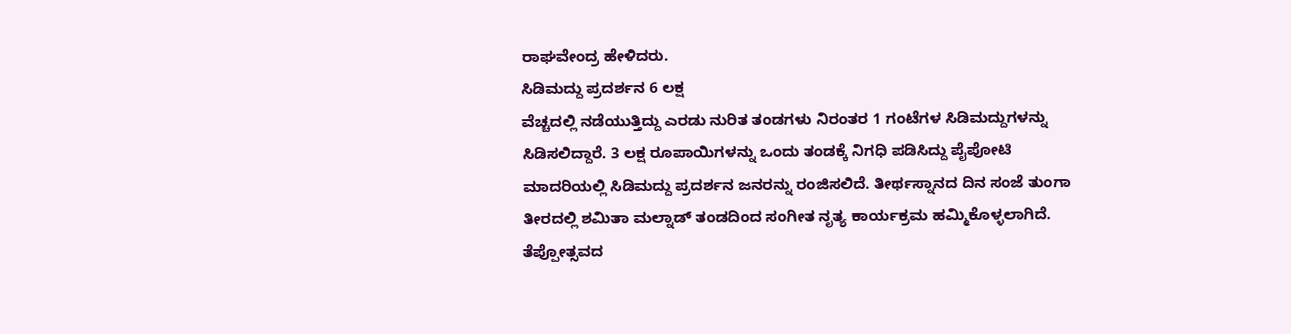ರಾಘವೇಂದ್ರ ಹೇಳಿದರು.
ಸಿಡಿಮದ್ದು ಪ್ರದರ್ಶನ 6 ಲಕ್ಷ
ವೆಚ್ಚದಲ್ಲಿ ನಡೆಯುತ್ತಿದ್ದು ಎರಡು ನುರಿತ ತಂಡಗಳು ನಿರಂತರ 1 ಗಂಟೆಗಳ ಸಿಡಿಮದ್ದುಗಳನ್ನು
ಸಿಡಿಸಲಿದ್ದಾರೆ. 3 ಲಕ್ಷ ರೂಪಾಯಿಗಳನ್ನು ಒಂದು ತಂಡಕ್ಕೆ ನಿಗಧಿ ಪಡಿಸಿದ್ದು ಪೈಪೋಟಿ
ಮಾದರಿಯಲ್ಲಿ ಸಿಡಿಮದ್ದು ಪ್ರದರ್ಶನ ಜನರನ್ನು ರಂಜಿಸಲಿದೆ. ತೀರ್ಥಸ್ನಾನದ ದಿನ ಸಂಜೆ ತುಂಗಾ
ತೀರದಲ್ಲಿ ಶಮಿತಾ ಮಲ್ನಾಡ್ ತಂಡದಿಂದ ಸಂಗೀತ ನೃತ್ಯ ಕಾರ್ಯಕ್ರಮ ಹಮ್ಮಿಕೊಳ್ಳಲಾಗಿದೆ.
ತೆಪ್ಪೋತ್ಸವದ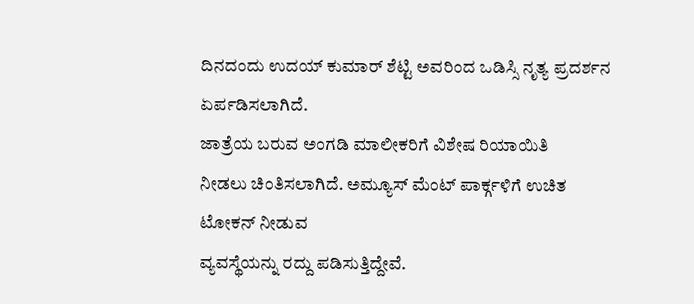ದಿನದಂದು ಉದಯ್ ಕುಮಾರ್ ಶೆಟ್ಟಿ ಅವರಿಂದ ಒಡಿಸ್ಸಿ ನೃತ್ಯ ಪ್ರದರ್ಶನ
ಏರ್ಪಡಿಸಲಾಗಿದೆ.
ಜಾತ್ರೆಯ ಬರುವ ಅಂಗಡಿ ಮಾಲೀಕರಿಗೆ ವಿಶೇಷ ರಿಯಾಯಿತಿ
ನೀಡಲು ಚಿಂತಿಸಲಾಗಿದೆ. ಅಮ್ಯೂಸ್ ಮೆಂಟ್ ಪಾರ್ಕ್ಗಳಿಗೆ ಉಚಿತ ಟೋಕನ್ ನೀಡುವ
ವ್ಯವಸ್ಥೆಯನ್ನು ರದ್ದು ಪಡಿಸುತ್ತಿದ್ದೇವೆ.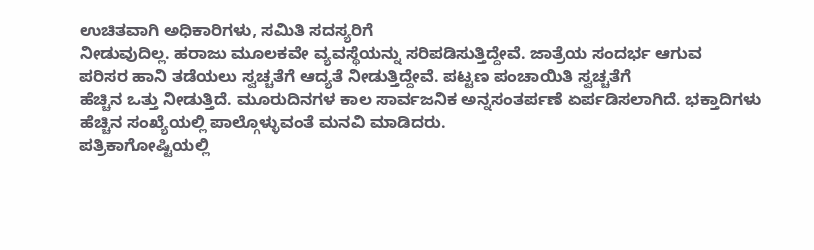ಉಚಿತವಾಗಿ ಅಧಿಕಾರಿಗಳು, ಸಮಿತಿ ಸದಸ್ಯರಿಗೆ
ನೀಡುವುದಿಲ್ಲ. ಹರಾಜು ಮೂಲಕವೇ ವ್ಯವಸ್ಥೆಯನ್ನು ಸರಿಪಡಿಸುತ್ತಿದ್ದೇವೆ. ಜಾತ್ರೆಯ ಸಂದರ್ಭ ಆಗುವ
ಪರಿಸರ ಹಾನಿ ತಡೆಯಲು ಸ್ವಚ್ಚತೆಗೆ ಆದ್ಯತೆ ನೀಡುತ್ತಿದ್ದೇವೆ. ಪಟ್ಟಣ ಪಂಚಾಯಿತಿ ಸ್ವಚ್ಚತೆಗೆ
ಹೆಚ್ಚಿನ ಒತ್ತು ನೀಡುತ್ತಿದೆ. ಮೂರುದಿನಗಳ ಕಾಲ ಸಾರ್ವಜನಿಕ ಅನ್ನಸಂತರ್ಪಣೆ ಏರ್ಪಡಿಸಲಾಗಿದೆ. ಭಕ್ತಾದಿಗಳು
ಹೆಚ್ಚಿನ ಸಂಖ್ಯೆಯಲ್ಲಿ ಪಾಲ್ಗೊಳ್ಳುವಂತೆ ಮನವಿ ಮಾಡಿದರು.
ಪತ್ರಿಕಾಗೋಷ್ಟಿಯಲ್ಲಿ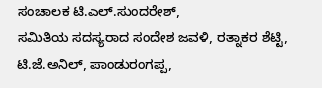ಸಂಚಾಲಕ ಟಿ.ಎಲ್.ಸುಂದರೇಶ್,
ಸಮಿತಿಯ ಸದಸ್ಯರಾದ ಸಂದೇಶ ಜವಳಿ, ರತ್ನಾಕರ ಶೆಟ್ಟಿ, ಟಿ.ಜೆ.ಅನಿಲ್, ಪಾಂಡುರಂಗಪ್ಪ,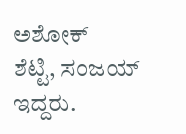ಅಶೋಕ್
ಶೆಟ್ಟಿ, ಸಂಜಯ್ ಇದ್ದರು.